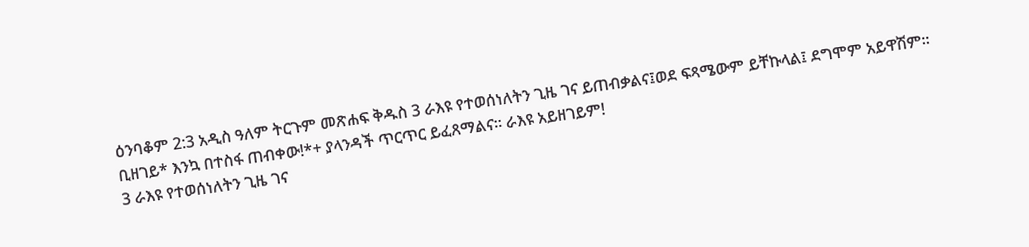ዕንባቆም 2:3 አዲስ ዓለም ትርጉም መጽሐፍ ቅዱስ 3 ራእዩ የተወሰነለትን ጊዜ ገና ይጠብቃልና፤ወደ ፍጻሜውም ይቸኩላል፤ ደግሞም አይዋሽም። ቢዘገይ* እንኳ በተስፋ ጠብቀው!*+ ያላንዳች ጥርጥር ይፈጸማልና። ራእዩ አይዘገይም!
3 ራእዩ የተወሰነለትን ጊዜ ገና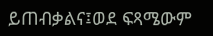ይጠብቃልና፤ወደ ፍጻሜውም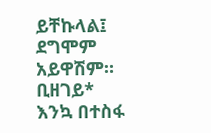ይቸኩላል፤ ደግሞም አይዋሽም። ቢዘገይ* እንኳ በተስፋ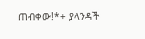ጠብቀው!*+ ያላንዳች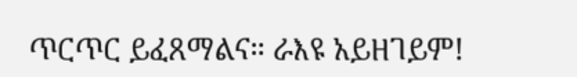ጥርጥር ይፈጸማልና። ራእዩ አይዘገይም!